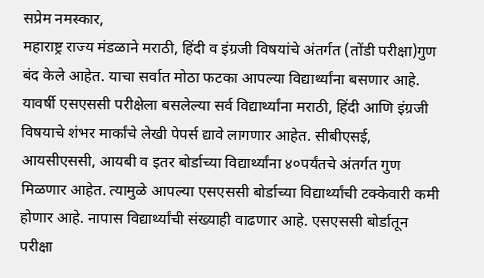सप्रेम नमस्कार,
महाराष्ट्र राज्य मंडळाने मराठी, हिंदी व इंग्रजी विषयांचे अंतर्गत (तोंडी परीक्षा)गुण बंद केले आहेत. याचा सर्वात मोठा फटका आपल्या विद्यार्थ्यांना बसणार आहे. यावर्षी एसएससी परीक्षेला बसलेल्या सर्व विद्यार्थ्यांना मराठी, हिंदी आणि इंग्रजी विषयाचे शंभर मार्कांचे लेखी पेपर्स द्यावे लागणार आहेत. सीबीएसई, आयसीएससी, आयबी व इतर बोर्डाच्या विद्यार्थ्यांना ४०पर्यंतचे अंतर्गत गुण मिळणार आहेत. त्यामुळे आपल्या एसएससी बोर्डाच्या विद्यार्थ्यांची टक्केवारी कमी होणार आहे. नापास विद्यार्थ्यांची संख्याही वाढणार आहे. एसएससी बोर्डातून परीक्षा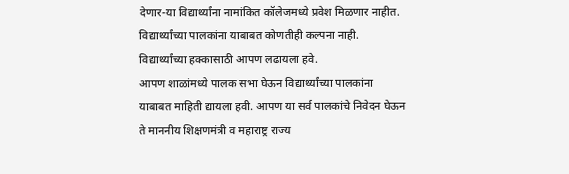देणार-या विद्यार्थ्यांना नामांकित कॉलेजमध्ये प्रवेश मिळणार नाहीत. विद्यार्थ्यांच्या पालकांना याबाबत कोणतीही कल्पना नाही. विद्यार्थ्यांच्या हक्कासाठी आपण लढायला हवे.
आपण शाळांमध्ये पालक सभा घेऊन विद्यार्थ्यांच्या पालकांना याबाबत माहिती द्यायला हवी. आपण या सर्व पालकांचे निवेदन घेऊन ते माननीय शिक्षणमंत्री व महाराष्ट्र राज्य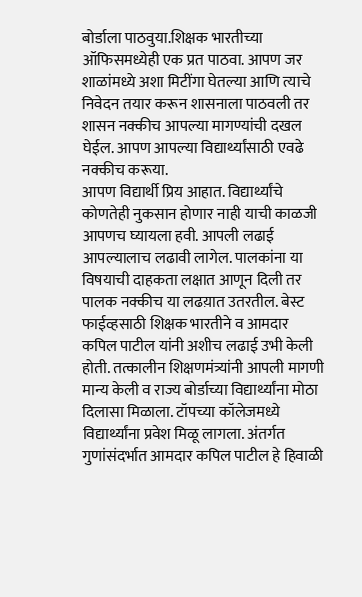बोर्डाला पाठवुया.शिक्षक भारतीच्या ऑफिसमध्येही एक प्रत पाठवा. आपण जर शाळांमध्ये अशा मिटींगा घेतल्या आणि त्याचे निवेदन तयार करून शासनाला पाठवली तर शासन नक्कीच आपल्या मागण्यांची दखल घेईल. आपण आपल्या विद्यार्थ्यांसाठी एवढे नक्कीच करूया.
आपण विद्यार्थी प्रिय आहात. विद्यार्थ्यांचे कोणतेही नुकसान होणार नाही याची काळजी आपणच घ्यायला हवी. आपली लढाई आपल्यालाच लढावी लागेल. पालकांना या विषयाची दाहकता लक्षात आणून दिली तर पालक नक्कीच या लढय़ात उतरतील. बेस्ट फाईव्हसाठी शिक्षक भारतीने व आमदार कपिल पाटील यांनी अशीच लढाई उभी केली होती. तत्कालीन शिक्षणमंत्र्यांनी आपली मागणी मान्य केली व राज्य बोर्डाच्या विद्यार्थ्यांना मोठा दिलासा मिळाला. टॉपच्या कॉलेजमध्ये विद्यार्थ्यांना प्रवेश मिळू लागला. अंतर्गत गुणांसंदर्भात आमदार कपिल पाटील हे हिवाळी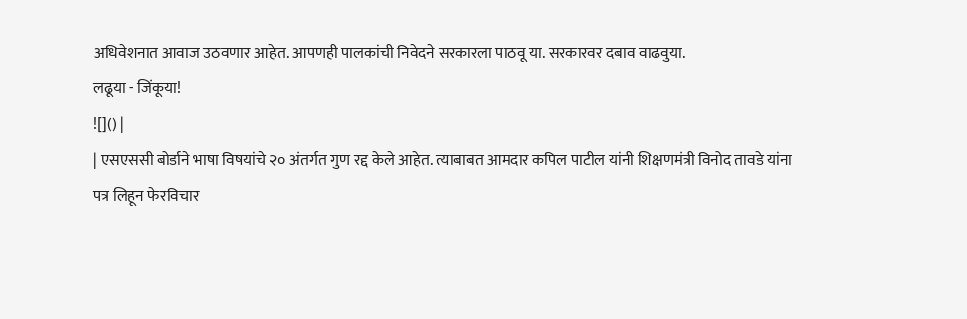अधिवेशनात आवाज उठवणार आहेत. आपणही पालकांची निवेदने सरकारला पाठवू या. सरकारवर दबाव वाढवुया.
लढूया - जिंकूया!
![]() |
| एसएससी बोर्डाने भाषा विषयांचे २० अंतर्गत गुण रद्द केले आहेत. त्याबाबत आमदार कपिल पाटील यांनी शिक्षणमंत्री विनोद तावडे यांना पत्र लिहून फेरविचार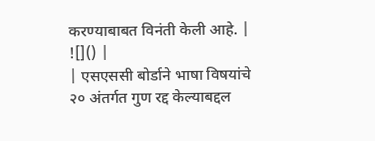करण्याबाबत विनंती केली आहे. |
![]() |
| एसएससी बोर्डाने भाषा विषयांचे २० अंतर्गत गुण रद्द केल्याबद्दल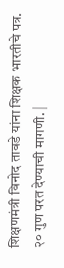शिक्षणमंत्री विनोद तावडे यांना शिक्षक भारतीचे पत्र. २० गुण परत देण्याची मागणी. |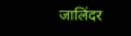जालिंदर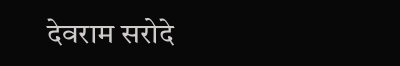देवराम सरोदे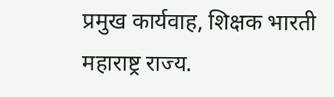प्रमुख कार्यवाह, शिक्षक भारती महाराष्ट्र राज्य.